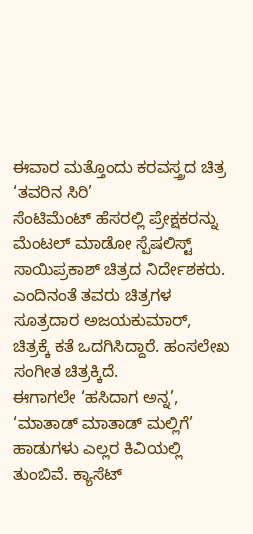ಈವಾರ ಮತ್ತೊಂದು ಕರವಸ್ತ್ರದ ಚಿತ್ರ ‘ತವರಿನ ಸಿರಿ’
ಸೆಂಟಿಮೆಂಟ್ ಹೆಸರಲ್ಲಿ ಪ್ರೇಕ್ಷಕರನ್ನು ಮೆಂಟಲ್ ಮಾಡೋ ಸ್ಪೆಷಲಿಸ್ಟ್ ಸಾಯಿಪ್ರಕಾಶ್ ಚಿತ್ರದ ನಿರ್ದೇಶಕರು. ಎಂದಿನಂತೆ ತವರು ಚಿತ್ರಗಳ ಸೂತ್ರದಾರ ಅಜಯಕುಮಾರ್, ಚಿತ್ರಕ್ಕೆ ಕತೆ ಒದಗಿಸಿದ್ದಾರೆ. ಹಂಸಲೇಖ ಸಂಗೀತ ಚಿತ್ರಕ್ಕಿದೆ.
ಈಗಾಗಲೇ ‘ಹಸಿದಾಗ ಅನ್ನ’, ‘ಮಾತಾಡ್ ಮಾತಾಡ್ ಮಲ್ಲಿಗೆ’ ಹಾಡುಗಳು ಎಲ್ಲರ ಕಿವಿಯಲ್ಲಿ ತುಂಬಿವೆ. ಕ್ಯಾಸೆಟ್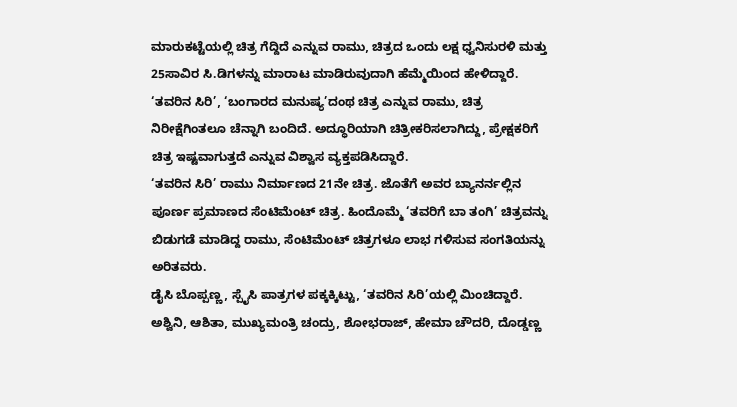ಮಾರುಕಟ್ಟೆಯಲ್ಲಿ ಚಿತ್ರ ಗೆದ್ದಿದೆ ಎನ್ನುವ ರಾಮು, ಚಿತ್ರದ ಒಂದು ಲಕ್ಷ ಧ್ವನಿಸುರಳಿ ಮತ್ತು 25ಸಾವಿರ ಸಿ.ಡಿಗಳನ್ನು ಮಾರಾಟ ಮಾಡಿರುವುದಾಗಿ ಹೆಮ್ಮೆಯಿಂದ ಹೇಳಿದ್ದಾರೆ.
‘ತವರಿನ ಸಿರಿ’, ‘ಬಂಗಾರದ ಮನುಷ್ಯ’ದಂಥ ಚಿತ್ರ ಎನ್ನುವ ರಾಮು, ಚಿತ್ರ ನಿರೀಕ್ಷೆಗಿಂತಲೂ ಚೆನ್ನಾಗಿ ಬಂದಿದೆ. ಅದ್ಧೂರಿಯಾಗಿ ಚಿತ್ರೀಕರಿಸಲಾಗಿದ್ದು, ಪ್ರೇಕ್ಷಕರಿಗೆ ಚಿತ್ರ ಇಷ್ಟವಾಗುತ್ತದೆ ಎನ್ನುವ ವಿಶ್ವಾಸ ವ್ಯಕ್ತಪಡಿಸಿದ್ದಾರೆ.
‘ತವರಿನ ಸಿರಿ’ ರಾಮು ನಿರ್ಮಾಣದ 21ನೇ ಚಿತ್ರ. ಜೊತೆಗೆ ಅವರ ಬ್ಯಾನರ್ನಲ್ಲಿನ ಪೂರ್ಣ ಪ್ರಮಾಣದ ಸೆಂಟಿಮೆಂಟ್ ಚಿತ್ರ. ಹಿಂದೊಮ್ಮೆ ‘ತವರಿಗೆ ಬಾ ತಂಗಿ’ ಚಿತ್ರವನ್ನು ಬಿಡುಗಡೆ ಮಾಡಿದ್ದ ರಾಮು, ಸೆಂಟಿಮೆಂಟ್ ಚಿತ್ರಗಳೂ ಲಾಭ ಗಳಿಸುವ ಸಂಗತಿಯನ್ನು ಅರಿತವರು.
ಡೈಸಿ ಬೊಪ್ಪಣ್ಣ, ಸ್ಪೈಸಿ ಪಾತ್ರಗಳ ಪಕ್ಕಕ್ಕಿಟ್ಟು, ‘ತವರಿನ ಸಿರಿ’ಯಲ್ಲಿ ಮಿಂಚಿದ್ದಾರೆ. ಅಶ್ವಿನಿ, ಆಶಿತಾ, ಮುಖ್ಯಮಂತ್ರಿ ಚಂದ್ರು, ಶೋಭರಾಜ್, ಹೇಮಾ ಚೌದರಿ, ದೊಡ್ಡಣ್ಣ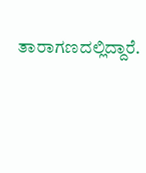ತಾರಾಗಣದಲ್ಲಿದ್ದಾರೆ.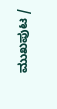ಮುಖಪುಟ /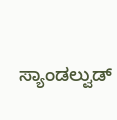ಸ್ಯಾಂಡಲ್ವುಡ್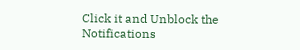Click it and Unblock the Notifications